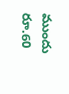ముందు రూ.60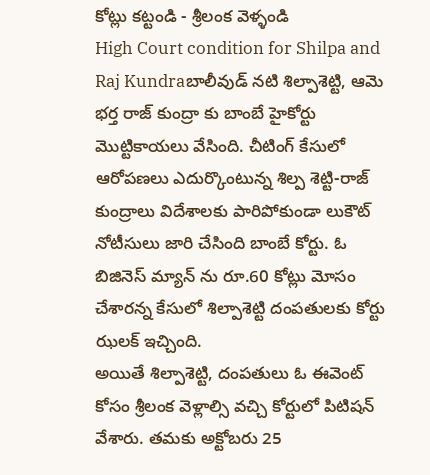కోట్లు కట్టండి - శ్రీలంక వెళ్ళండి
High Court condition for Shilpa and Raj Kundraబాలీవుడ్ నటి శిల్పాశెట్టి, ఆమె భర్త రాజ్ కుంద్రా కు బాంబే హైకోర్టు మొట్టికాయలు వేసింది. చీటింగ్ కేసులో ఆరోపణలు ఎదుర్కొంటున్న శిల్ప శెట్టి-రాజ్ కుంద్రాలు విదేశాలకు పారిపోకుండా లుకౌట్ నోటీసులు జారి చేసింది బాంబే కోర్టు. ఓ బిజినెస్ మ్యాన్ ను రూ.60 కోట్లు మోసం చేశారన్న కేసులో శిల్పాశెట్టి దంపతులకు కోర్టు ఝలక్ ఇచ్చింది.
అయితే శిల్పాశెట్టి, దంపతులు ఓ ఈవెంట్ కోసం శ్రీలంక వెళ్లాల్సి వచ్చి కోర్టులో పిటిషన్ వేశారు. తమకు అక్టోబరు 25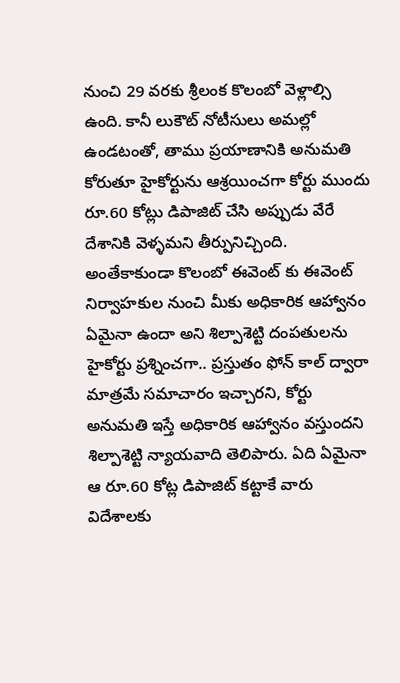నుంచి 29 వరకు శ్రీలంక కొలంబో వెళ్లాల్సి ఉంది. కానీ లుకౌట్ నోటీసులు అమల్లో ఉండటంతో, తాము ప్రయాణానికి అనుమతి కోరుతూ హైకోర్టును ఆశ్రయించగా కోర్టు ముందు రూ.60 కోట్లు డిపాజిట్ చేసి అప్పుడు వేరే దేశానికి వెళ్ళమని తీర్పునిచ్చింది.
అంతేకాకుండా కొలంబో ఈవెంట్ కు ఈవెంట్ నిర్వాహకుల నుంచి మీకు అధికారిక ఆహ్వానం ఏమైనా ఉందా అని శిల్పాశెట్టి దంపతులను హైకోర్టు ప్రశ్నించగా.. ప్రస్తుతం ఫోన్ కాల్ ద్వారా మాత్రమే సమాచారం ఇచ్చారని, కోర్టు అనుమతి ఇస్తే అధికారిక ఆహ్వానం వస్తుందని శిల్పాశెట్టి న్యాయవాది తెలిపారు. ఏది ఏమైనా ఆ రూ.60 కోట్ల డిపాజిట్ కట్టాకే వారు విదేశాలకు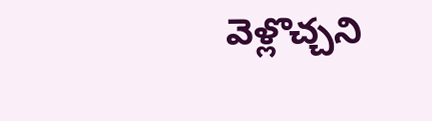వెళ్లొచ్చని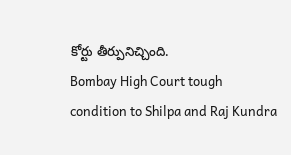కోర్టు తీర్పునిచ్చింది.
Bombay High Court tough condition to Shilpa and Raj Kundra